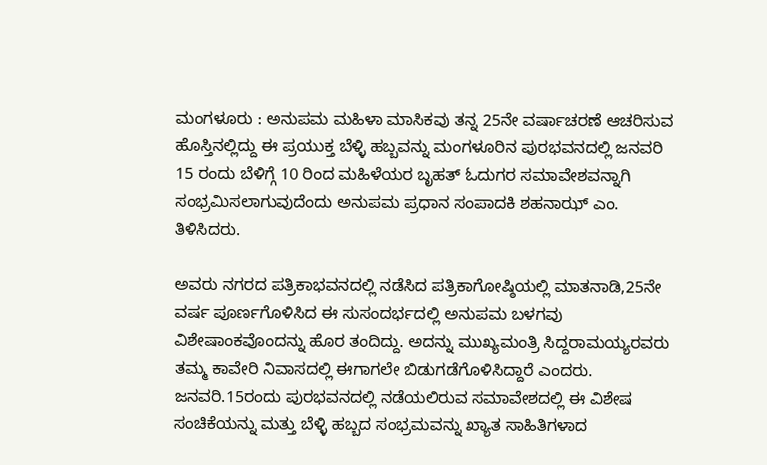ಮಂಗಳೂರು : ಅನುಪಮ ಮಹಿಳಾ ಮಾಸಿಕವು ತನ್ನ 25ನೇ ವರ್ಷಾಚರಣೆ ಆಚರಿಸುವ ಹೊಸ್ತಿನಲ್ಲಿದ್ದು ಈ ಪ್ರಯುಕ್ತ ಬೆಳ್ಳಿ ಹಬ್ಬವನ್ನು ಮಂಗಳೂರಿನ ಪುರಭವನದಲ್ಲಿ ಜನವರಿ 15 ರಂದು ಬೆಳಿಗ್ಗೆ 10 ರಿಂದ ಮಹಿಳೆಯರ ಬೃಹತ್ ಓದುಗರ ಸಮಾವೇಶವನ್ನಾಗಿ ಸಂಭ್ರಮಿಸಲಾಗುವುದೆಂದು ಅನುಪಮ ಪ್ರಧಾನ ಸಂಪಾದಕಿ ಶಹನಾಝ್ ಎಂ. ತಿಳಿಸಿದರು.

ಅವರು ನಗರದ ಪತ್ರಿಕಾಭವನದಲ್ಲಿ ನಡೆಸಿದ ಪತ್ರಿಕಾಗೋಷ್ಠಿಯಲ್ಲಿ ಮಾತನಾಡಿ,25ನೇ ವರ್ಷ ಪೂರ್ಣಗೊಳಿಸಿದ ಈ ಸುಸಂದರ್ಭದಲ್ಲಿ ಅನುಪಮ ಬಳಗವು ವಿಶೇಷಾಂಕವೊಂದನ್ನು ಹೊರ ತಂದಿದ್ದು. ಅದನ್ನು ಮುಖ್ಯಮಂತ್ರಿ ಸಿದ್ದರಾಮಯ್ಯರವರು ತಮ್ಮ ಕಾವೇರಿ ನಿವಾಸದಲ್ಲಿ ಈಗಾಗಲೇ ಬಿಡುಗಡೆಗೊಳಿಸಿದ್ದಾರೆ ಎಂದರು.
ಜನವರಿ.15ರಂದು ಪುರಭವನದಲ್ಲಿ ನಡೆಯಲಿರುವ ಸಮಾವೇಶದಲ್ಲಿ ಈ ವಿಶೇಷ ಸಂಚಿಕೆಯನ್ನು ಮತ್ತು ಬೆಳ್ಳಿ ಹಬ್ಬದ ಸಂಭ್ರಮವನ್ನು ಖ್ಯಾತ ಸಾಹಿತಿಗಳಾದ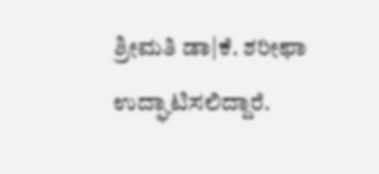ಶ್ರೀಮತಿ ಡಾ|ಕೆ. ಶರೀಫಾ ಉದ್ಘಾಟಿಸಲಿದ್ದಾರೆ.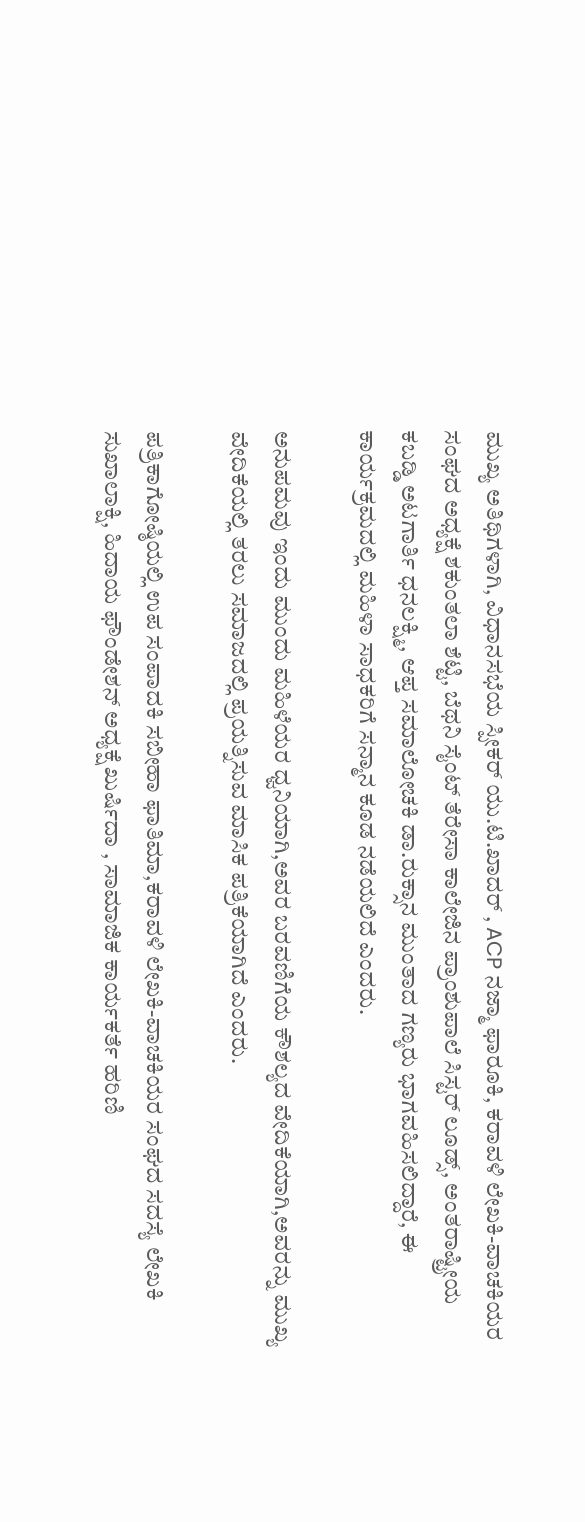ಮುಖ್ಯ ಅತಿಥಿಗಳಾಗಿ, ವಿಧಾನಸಭೆಯ ಸ್ಪೀಕರ್ ಯು.ಟಿ.ಖಾದರ್ , ACP ನಜ್ಮಾ ಫಾರೂಕಿ, ಕರಾವಳಿ ಲೇಖಕಿ-ವಾಚಕಿಯರ ಸಂಘದ ಅಧ್ಯಕ್ಷೆ ಶಕುಂತಲಾ ಶೆಟ್ಟಿ, ಬೆಥನಿ ಸೈಂಟ್ ತೆರೇಸಾ ಕಾಲೇಜಿನ ಪ್ರಾಂಶುಪಾಲೆ ಸಿಸ್ಟರ್ ಲೂಡ್ಸ್, ಅಂತರಾಷ್ಟ್ರೀಯ ಕಬಡ್ಡಿ ಅಟಗಾರ್ತಿ ಧನಲಕ್ಷ್ಮಿ, ಆಪ್ತ ಸಮಾಲೋಚಕಿ ಡಾ.ರುಕ್ಸಾನ ಮುಂತಾದ ಗಣ್ಯರು ಭಾಗವಹಿಸಲಿದ್ದಾರೆ, ಈ ಕಾರ್ಯಕ್ರಮದಲ್ಲಿ ಮಹಿಳಾ ಸಾಧಕರಿಗೆ ಸನ್ಮಾನ ಕೂಡ ನಡೆಯಲಿದೆ ಎಂದರು.

ಅನುಪಮವು ಇಂದು ಮುಂದು ಮಹಿಳೆಯರ ಧ್ವನಿಯಾಗಿ,ಅವರ ಬರವಣಿಗೆಯ ಕೌಶಲ್ಯದ ವೇದಿಕೆಯಾಗಿ,ಅವರನ್ನು ಮುಖ್ಯ ವೇದಿಕೆಯಲ್ಲಿ ತರಲು ಸಮಾಜದಲ್ಲಿ ಪ್ರಯತ್ನಿಸುವ ಮಾಸಿಕ ಪತ್ರಿಕೆಯಾಗಿದೆ ಎಂದರು.

ಪತ್ರಿಕಾಗೋಷ್ಠಿಯಲ್ಲಿ ಉಪ ಸಂಪಾದಕಿ ಸಬೀಹಾ ಫಾತಿಮಾ,ಕರಾವಳಿ ಲೇಖಕಿ-ವಾಚಕಿಯರ ಸಂಘದ ಸದಸ್ಯೆ ಲೇಖಕಿ ಸುಖಾಲಾಕ್ಷಿ, ಹಿದಾಯ ಫೌಂಡೇಶನ್ ಅಧ್ಯಕ್ಷೆ ಖುರ್ಷಿದಾ , ಸಾಮಾಜಿಕ ಕಾರ್ಯಕರ್ತೆ ಹರಿಣಿ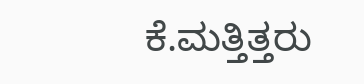ಕೆ.ಮತ್ತಿತ್ತರು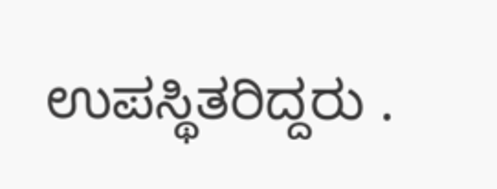ಉಪಸ್ಥಿತರಿದ್ದರು .